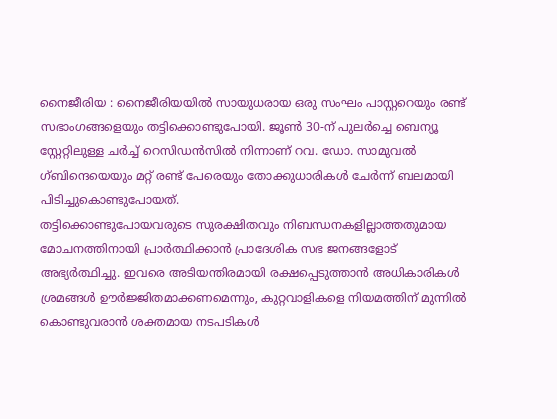നൈജീരിയ : നൈജീരിയയിൽ സായുധരായ ഒരു സംഘം പാസ്റ്ററെയും രണ്ട് സഭാംഗങ്ങളെയും തട്ടിക്കൊണ്ടുപോയി. ജൂൺ 30-ന് പുലർച്ചെ ബെന്യൂ സ്റ്റേറ്റിലുള്ള ചർച്ച് റെസിഡൻസിൽ നിന്നാണ് റവ. ഡോ. സാമുവൽ ഗ്ബിന്ദെയെയും മറ്റ് രണ്ട് പേരെയും തോക്കുധാരികൾ ചേർന്ന് ബലമായി പിടിച്ചുകൊണ്ടുപോയത്.
തട്ടിക്കൊണ്ടുപോയവരുടെ സുരക്ഷിതവും നിബന്ധനകളില്ലാത്തതുമായ മോചനത്തിനായി പ്രാർത്ഥിക്കാൻ പ്രാദേശിക സഭ ജനങ്ങളോട് അഭ്യർത്ഥിച്ചു. ഇവരെ അടിയന്തിരമായി രക്ഷപ്പെടുത്താൻ അധികാരികൾ ശ്രമങ്ങൾ ഊർജ്ജിതമാക്കണമെന്നും, കുറ്റവാളികളെ നിയമത്തിന് മുന്നിൽ കൊണ്ടുവരാൻ ശക്തമായ നടപടികൾ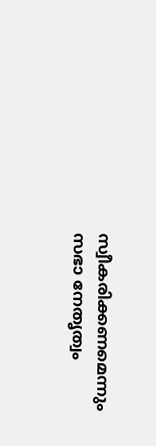സ്വീകരിക്കണമെന്നും സഭാ നേതൃത്വം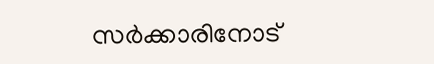സർക്കാരിനോട്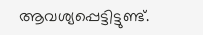ആവശ്യപ്പെട്ടിട്ടുണ്ട്.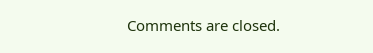Comments are closed.